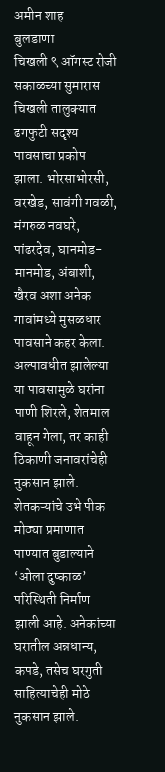अमीन शाह
बुलडाणा
चिखली ९ ऑगस्ट रोजी सकाळच्या सुमारास चिखली तालुक्यात ढगफुटी सदृश्य पावसाचा प्रकोप झाला. भोरसाभोरसी, वरखेड, सावंगी गवळी, मंगरुळ नवघरे, पांढरदेव, घानमोड-मानमोड, अंबाशी, खैरव अशा अनेक गावांमध्ये मुसळधार पावसाने कहर केला. अल्पावधीत झालेल्या या पावसामुळे घरांना पाणी शिरले, शेतमाल वाहून गेला, तर काही ठिकाणी जनावरांचेही नुकसान झाले.
शेतकऱ्यांचे उभे पीक मोठ्या प्रमाणात पाण्यात बुडाल्याने ‘ओला दुष्काळ’ परिस्थिती निर्माण झाली आहे. अनेकांच्या घरातील अन्नधान्य, कपडे, तसेच घरगुती साहित्याचेही मोठे नुकसान झाले.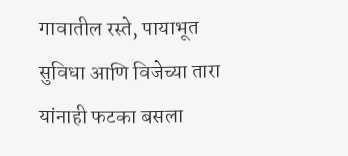गावातील रस्ते, पायाभूत सुविधा आणि विजेच्या तारा यांनाही फटका बसला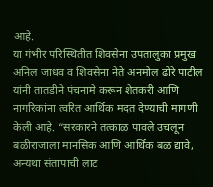आहे.
या गंभीर परिस्थितीत शिवसेना उपतालुका प्रमुख अनिल जाधव व शिवसेना नेते अनमोल ढोरे पाटील यांनी तातडीने पंचनामे करून शेतकरी आणि नागरिकांना त्वरित आर्थिक मदत देण्याची मागणी केली आहे. “सरकारने तत्काळ पावले उचलून बळीराजाला मानसिक आणि आर्थिक बळ द्यावे, अन्यथा संतापाची लाट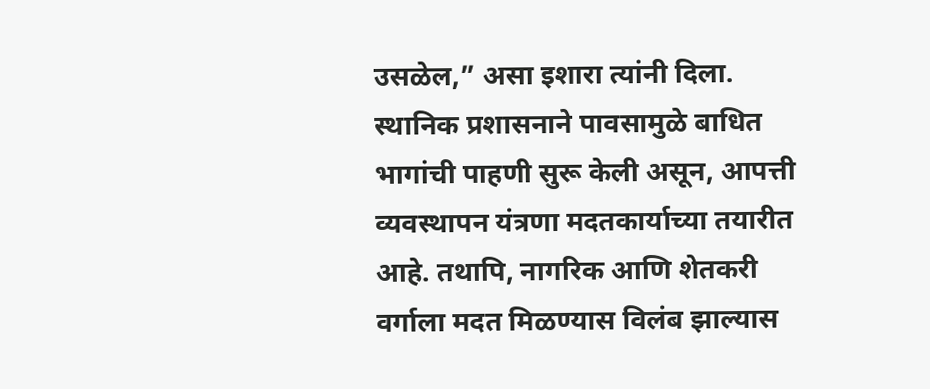उसळेल,” असा इशारा त्यांनी दिला.
स्थानिक प्रशासनाने पावसामुळे बाधित भागांची पाहणी सुरू केली असून, आपत्ती व्यवस्थापन यंत्रणा मदतकार्याच्या तयारीत आहे. तथापि, नागरिक आणि शेतकरी वर्गाला मदत मिळण्यास विलंब झाल्यास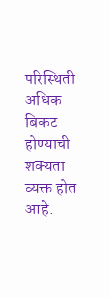परिस्थिती अधिक बिकट होण्याची शक्यता व्यक्त होत आहे.